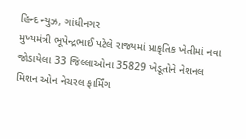હિન્દ ન્યુઝ, ગાંધીનગર
મુખ્યમંત્રી ભૂપેન્દ્રભાઈ પટેલે રાજ્યમાં પ્રાકૃતિક ખેતીમાં નવા જોડાયેલા 33 જિલ્લાઓના 35829 ખેડૂતોને નેશનલ મિશન ઓન નેચરલ ફાર્મિંગ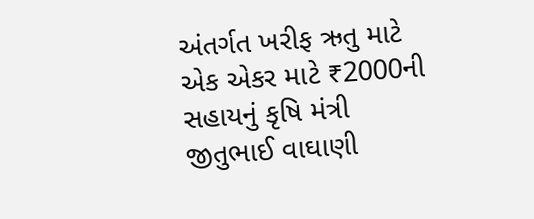અંતર્ગત ખરીફ ઋતુ માટે એક એકર માટે ₹2000ની સહાયનું કૃષિ મંત્રી જીતુભાઈ વાઘાણી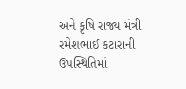અને કૃષિ રાજ્ય મંત્રી રમેશભાઈ કટારાની ઉપસ્થિતિમાં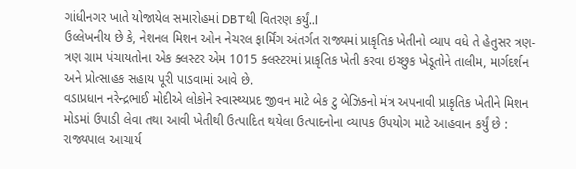ગાંધીનગર ખાતે યોજાયેલ સમારોહમાં DBTથી વિતરણ કર્યું..l
ઉલ્લેખનીય છે કે, નેશનલ મિશન ઓન નેચરલ ફાર્મિંગ અંતર્ગત રાજ્યમાં પ્રાકૃતિક ખેતીનો વ્યાપ વધે તે હેતુસર ત્રણ-ત્રણ ગ્રામ પંચાયતોના એક ક્લસ્ટર એમ 1015 ક્લસ્ટરમાં પ્રાકૃતિક ખેતી કરવા ઇચ્છુક ખેડૂતોને તાલીમ, માર્ગદર્શન અને પ્રોત્સાહક સહાય પૂરી પાડવામાં આવે છે.
વડાપ્રધાન નરેન્દ્રભાઈ મોદીએ લોકોને સ્વાસ્થ્યપ્રદ જીવન માટે બેક ટુ બેઝિકનો મંત્ર અપનાવી પ્રાકૃતિક ખેતીને મિશન મોડમાં ઉપાડી લેવા તથા આવી ખેતીથી ઉત્પાદિત થયેલા ઉત્પાદનોના વ્યાપક ઉપયોગ માટે આહવાન કર્યું છે : રાજ્યપાલ આચાર્ય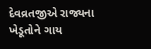દેવવ્રતજીએ રાજ્યના ખેડૂતોને ગાય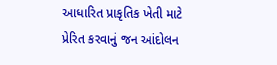આધારિત પ્રાકૃતિક ખેતી માટે પ્રેરિત કરવાનું જન આંદોલન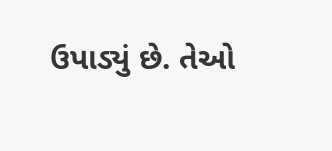ઉપાડ્યું છે. તેઓ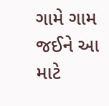ગામે ગામ જઈને આ માટે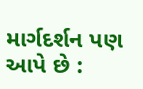માર્ગદર્શન પણ આપે છે :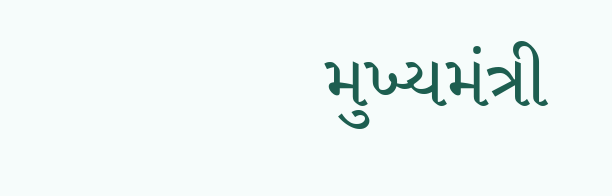મુખ્યમંત્રી